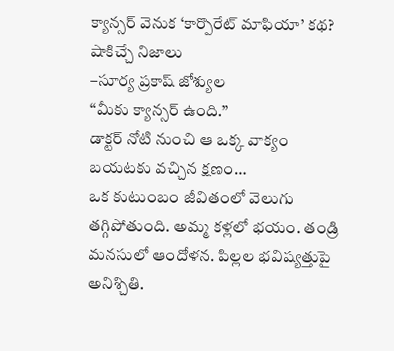క్యాన్సర్ వెనుక ‘కార్పొరేట్ మాఫియా’ కథ? షాకిచ్చే నిజాలు
–సూర్య ప్రకాష్ జోశ్యుల
“మీకు క్యాన్సర్ ఉంది.”
డాక్టర్ నోటి నుంచి ఆ ఒక్క వాక్యం బయటకు వచ్చిన క్షణం…
ఒక కుటుంబం జీవితంలో వెలుగు తగ్గిపోతుంది. అమ్మ కళ్లలో భయం. తండ్రి మనసులో ఆందోళన. పిల్లల భవిష్యత్తుపై అనిశ్చితి.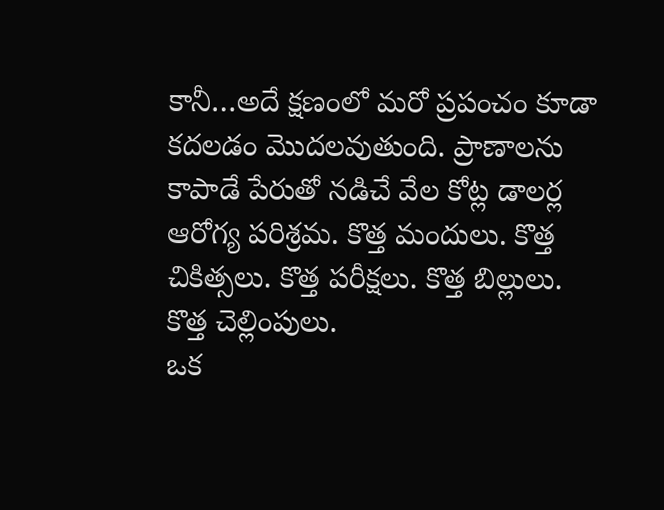కానీ…అదే క్షణంలో మరో ప్రపంచం కూడా కదలడం మొదలవుతుంది. ప్రాణాలను కాపాడే పేరుతో నడిచే వేల కోట్ల డాలర్ల ఆరోగ్య పరిశ్రమ. కొత్త మందులు. కొత్త చికిత్సలు. కొత్త పరీక్షలు. కొత్త బిల్లులు. కొత్త చెల్లింపులు.
ఒక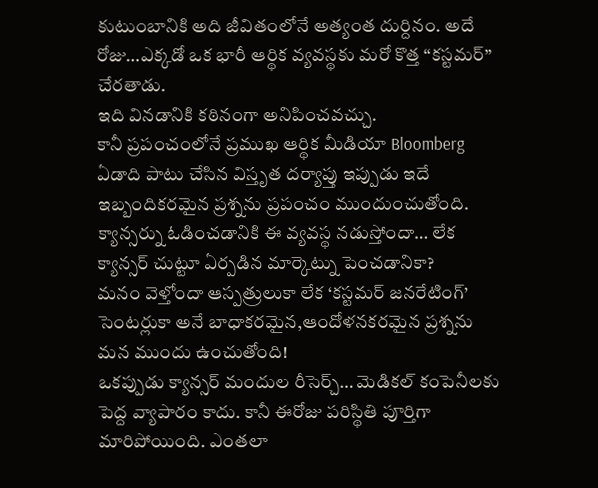కుటుంబానికి అది జీవితంలోనే అత్యంత దుర్దినం. అదే రోజు…ఎక్కడో ఒక భారీ ఆర్థిక వ్యవస్థకు మరో కొత్త “కస్టమర్” చేరతాడు.
ఇది వినడానికి కఠినంగా అనిపించవచ్చు.
కానీ ప్రపంచంలోనే ప్రముఖ ఆర్థిక మీడియా Bloomberg ఏడాది పాటు చేసిన విస్తృత దర్యాప్తు ఇప్పుడు ఇదే ఇబ్బందికరమైన ప్రశ్నను ప్రపంచం ముందుంచుతోంది.
క్యాన్సర్ను ఓడించడానికి ఈ వ్యవస్థ నడుస్తోందా… లేక క్యాన్సర్ చుట్టూ ఏర్పడిన మార్కెట్ను పెంచడానికా?
మనం వెళ్తోందా ఆస్పత్రులుకా లేక ‘కస్టమర్ జనరేటింగ్’ సెంటర్లుకా అనే బాధాకరమైన,ఆందోళనకరమైన ప్రశ్నను మన ముందు ఉంచుతోంది!
ఒకప్పుడు క్యాన్సర్ మందుల రీసెర్చ్… మెడికల్ కంపెనీలకు పెద్ద వ్యాపారం కాదు. కానీ ఈరోజు పరిస్థితి పూర్తిగా మారిపోయింది. ఎంతలా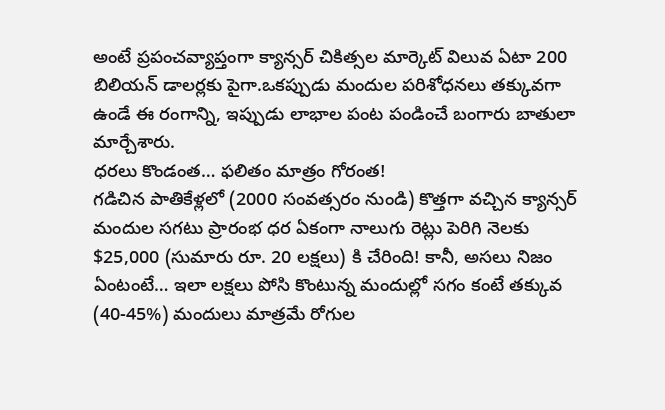అంటే ప్రపంచవ్యాప్తంగా క్యాన్సర్ చికిత్సల మార్కెట్ విలువ ఏటా 200 బిలియన్ డాలర్లకు పైగా.ఒకప్పుడు మందుల పరిశోధనలు తక్కువగా ఉండే ఈ రంగాన్ని, ఇప్పుడు లాభాల పంట పండించే బంగారు బాతులా మార్చేశారు.
ధరలు కొండంత… ఫలితం మాత్రం గోరంత!
గడిచిన పాతికేళ్లలో (2000 సంవత్సరం నుండి) కొత్తగా వచ్చిన క్యాన్సర్ మందుల సగటు ప్రారంభ ధర ఏకంగా నాలుగు రెట్లు పెరిగి నెలకు $25,000 (సుమారు రూ. 20 లక్షలు) కి చేరింది! కానీ, అసలు నిజం ఏంటంటే… ఇలా లక్షలు పోసి కొంటున్న మందుల్లో సగం కంటే తక్కువ (40-45%) మందులు మాత్రమే రోగుల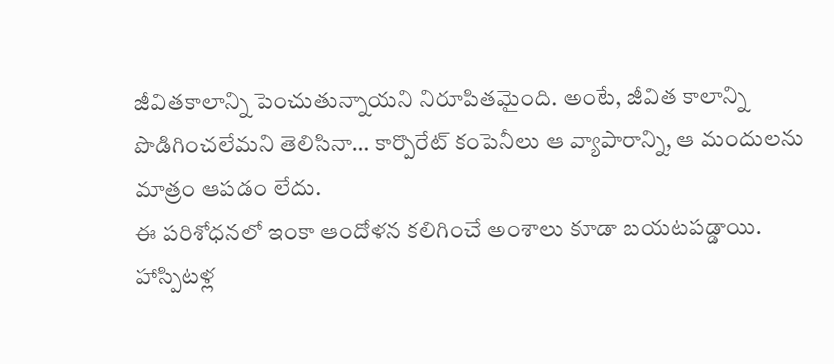జీవితకాలాన్ని పెంచుతున్నాయని నిరూపితమైంది. అంటే, జీవిత కాలాన్ని పొడిగించలేమని తెలిసినా… కార్పొరేట్ కంపెనీలు ఆ వ్యాపారాన్ని, ఆ మందులను మాత్రం ఆపడం లేదు.
ఈ పరిశోధనలో ఇంకా ఆందోళన కలిగించే అంశాలు కూడా బయటపడ్డాయి.
హాస్పిటళ్ల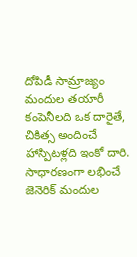దోపిడీ సామ్రాజ్యం
మందుల తయారీ కంపెనీలది ఒక దారైతే, చికిత్స అందించే హాస్పిటళ్లది ఇంకో దారి. సాధారణంగా లభించే జెనెరిక్ మందుల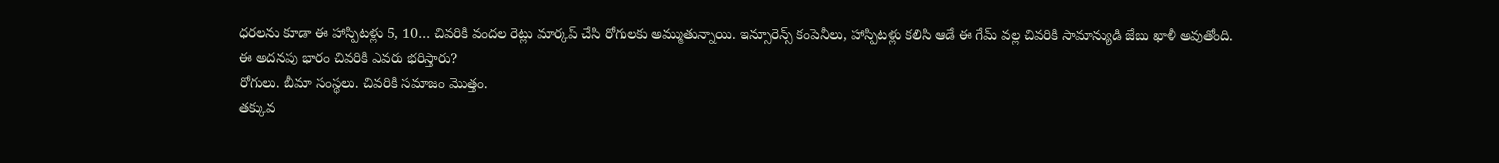ధరలను కూడా ఈ హాస్పిటళ్లు 5, 10… చివరికి వందల రెట్లు మార్కప్ చేసి రోగులకు అమ్ముతున్నాయి. ఇన్సూరెన్స్ కంపెనీలు, హాస్పిటళ్లు కలిసి ఆడే ఈ గేమ్ వల్ల చివరికి సామాన్యుడి జేబు ఖాళీ అవుతోంది.
ఈ అదనపు భారం చివరికి ఎవరు భరిస్తారు?
రోగులు. బీమా సంస్థలు. చివరికి సమాజం మొత్తం.
తక్కువ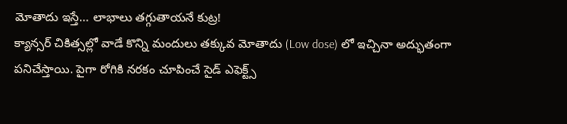మోతాదు ఇస్తే… లాభాలు తగ్గుతాయనే కుట్ర!
క్యాన్సర్ చికిత్సల్లో వాడే కొన్ని మందులు తక్కువ మోతాదు (Low dose) లో ఇచ్చినా అద్భుతంగా పనిచేస్తాయి. పైగా రోగికి నరకం చూపించే సైడ్ ఎఫెక్ట్స్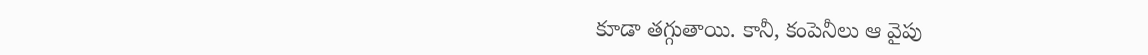కూడా తగ్గుతాయి. కానీ, కంపెనీలు ఆ వైపు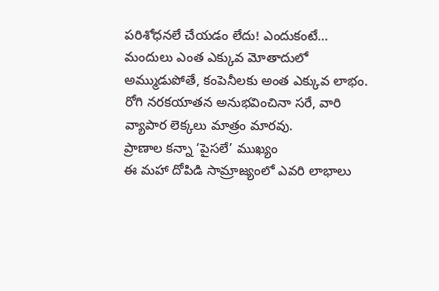పరిశోధనలే చేయడం లేదు! ఎందుకంటే… మందులు ఎంత ఎక్కువ మోతాదులో అమ్ముడుపోతే, కంపెనీలకు అంత ఎక్కువ లాభం. రోగి నరకయాతన అనుభవించినా సరే, వారి వ్యాపార లెక్కలు మాత్రం మారవు.
ప్రాణాల కన్నా ‘పైసలే’ ముఖ్యం
ఈ మహా దోపిడి సామ్రాజ్యంలో ఎవరి లాభాలు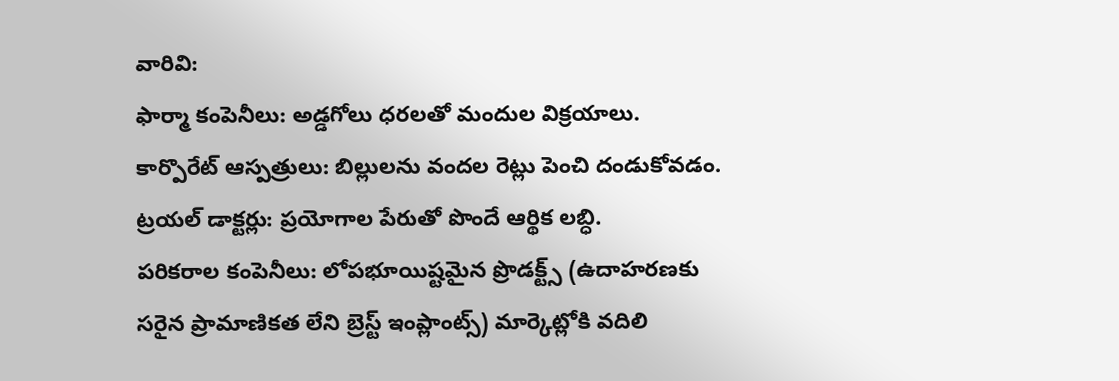వారివి:
ఫార్మా కంపెనీలు: అడ్డగోలు ధరలతో మందుల విక్రయాలు.
కార్పొరేట్ ఆస్పత్రులు: బిల్లులను వందల రెట్లు పెంచి దండుకోవడం.
ట్రయల్ డాక్టర్లు: ప్రయోగాల పేరుతో పొందే ఆర్థిక లబ్ధి.
పరికరాల కంపెనీలు: లోపభూయిష్టమైన ప్రొడక్ట్స్ (ఉదాహరణకు సరైన ప్రామాణికత లేని బ్రెస్ట్ ఇంప్లాంట్స్) మార్కెట్లోకి వదిలి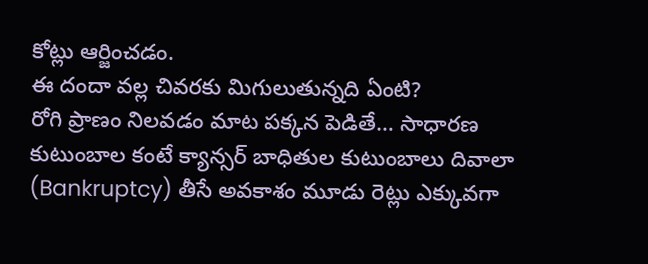కోట్లు ఆర్జించడం.
ఈ దందా వల్ల చివరకు మిగులుతున్నది ఏంటి?
రోగి ప్రాణం నిలవడం మాట పక్కన పెడితే… సాధారణ కుటుంబాల కంటే క్యాన్సర్ బాధితుల కుటుంబాలు దివాలా (Bankruptcy) తీసే అవకాశం మూడు రెట్లు ఎక్కువగా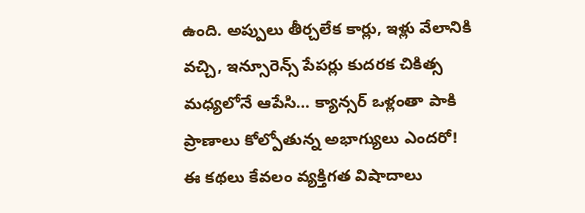ఉంది. అప్పులు తీర్చలేక కార్లు, ఇళ్లు వేలానికి వచ్చి, ఇన్సూరెన్స్ పేపర్లు కుదరక చికిత్స మధ్యలోనే ఆపేసి… క్యాన్సర్ ఒళ్లంతా పాకి ప్రాణాలు కోల్పోతున్న అభాగ్యులు ఎందరో!
ఈ కథలు కేవలం వ్యక్తిగత విషాదాలు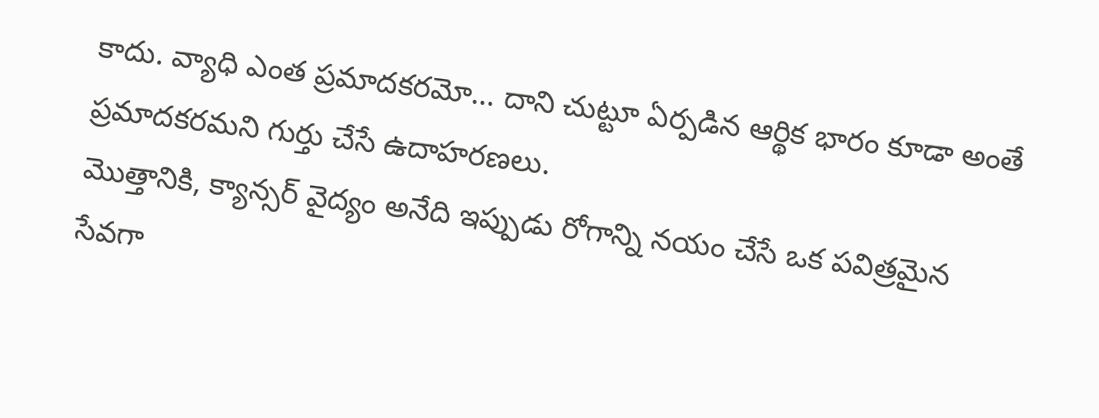కాదు. వ్యాధి ఎంత ప్రమాదకరమో… దాని చుట్టూ ఏర్పడిన ఆర్థిక భారం కూడా అంతే ప్రమాదకరమని గుర్తు చేసే ఉదాహరణలు.
మొత్తానికి, క్యాన్సర్ వైద్యం అనేది ఇప్పుడు రోగాన్ని నయం చేసే ఒక పవిత్రమైన సేవగా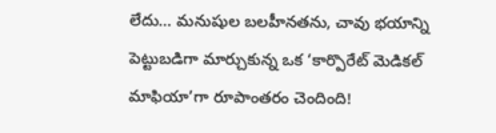లేదు… మనుషుల బలహీనతను, చావు భయాన్ని పెట్టుబడిగా మార్చుకున్న ఒక ‘కార్పొరేట్ మెడికల్ మాఫియా’గా రూపాంతరం చెందింది!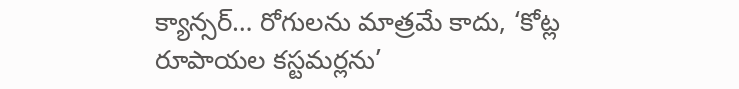క్యాన్సర్… రోగులను మాత్రమే కాదు, ‘కోట్ల రూపాయల కస్టమర్లను’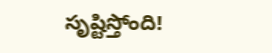సృష్టిస్తోంది!